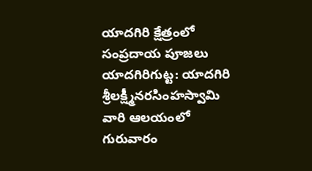యాదగిరి క్షేత్రంలో సంప్రదాయ పూజలు
యాదగిరిగుట్ట: యాదగిరి శ్రీలక్ష్మీనరసింహస్వామి వారి ఆలయంలో గురువారం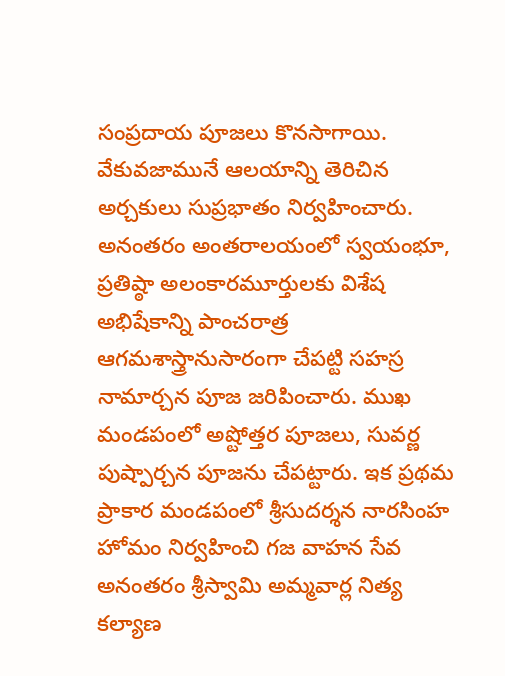సంప్రదాయ పూజలు కొనసాగాయి. వేకువజామునే ఆలయాన్ని తెరిచిన అర్చకులు సుప్రభాతం నిర్వహించారు. అనంతరం అంతరాలయంలో స్వయంభూ, ప్రతిష్ఠా అలంకారమూర్తులకు విశేష అభిషేకాన్ని పాంచరాత్ర ఆగమశాస్త్రానుసారంగా చేపట్టి సహస్ర నామార్చన పూజ జరిపించారు. ముఖ మండపంలో అష్టోత్తర పూజలు, సువర్ణ పుష్పార్చన పూజను చేపట్టారు. ఇక ప్రథమ ప్రాకార మండపంలో శ్రీసుదర్శన నారసింహ హోమం నిర్వహించి గజ వాహన సేవ అనంతరం శ్రీస్వామి అమ్మవార్ల నిత్య కల్యాణ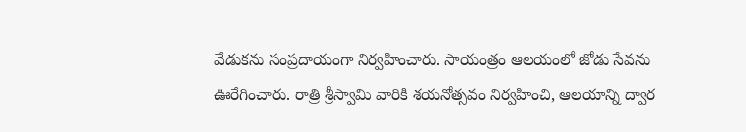వేడుకను సంప్రదాయంగా నిర్వహించారు. సాయంత్రం ఆలయంలో జోడు సేవను ఊరేగించారు. రాత్రి శ్రీస్వామి వారికి శయనోత్సవం నిర్వహించి, ఆలయాన్ని ద్వార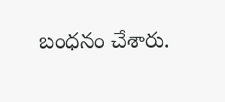బంధనం చేశారు.